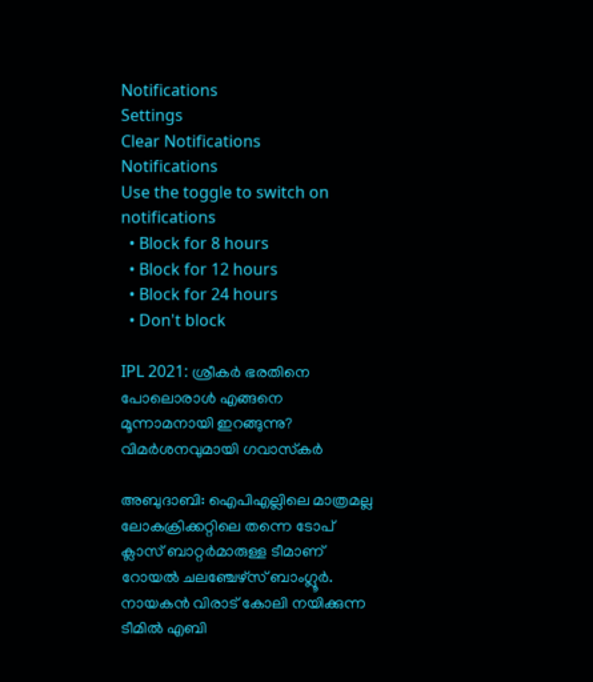Notifications
Settings
Clear Notifications
Notifications
Use the toggle to switch on notifications
  • Block for 8 hours
  • Block for 12 hours
  • Block for 24 hours
  • Don't block

IPL 2021: ശ്രീകര്‍ ഭരതിനെ പോലൊരാള്‍ എങ്ങനെ മൂന്നാമനായി ഇറങ്ങുന്നു? വിമര്‍ശനവുമായി ഗവാസ്‌കര്‍

അബുദാബി: ഐപിഎല്ലിലെ മാത്രമല്ല ലോകക്രിക്കറ്റിലെ തന്നെ ടോപ് ക്ലാസ് ബാറ്റര്‍മാരുള്ള ടീമാണ് റോയല്‍ ചലഞ്ചേഴ്‌സ് ബാംഗ്ലൂര്‍. നായകന്‍ വിരാട് കോലി നയിക്കുന്ന ടീമില്‍ എബി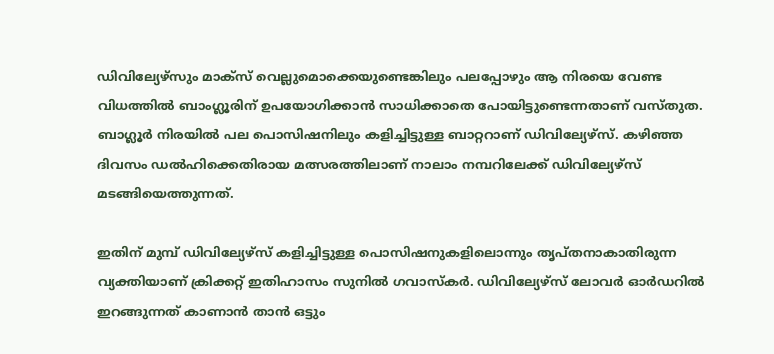ഡിവില്യേഴ്‌സും മാക്‌സ് വെല്ലുമൊക്കെയുണ്ടെങ്കിലും പലപ്പോഴും ആ നിരയെ വേണ്ട വിധത്തില്‍ ബാംഗ്ലൂരിന് ഉപയോഗിക്കാന്‍ സാധിക്കാതെ പോയിട്ടുണ്ടെന്നതാണ് വസ്തുത. ബാഗ്ലൂര്‍ നിരയില്‍ പല പൊസിഷനിലും കളിച്ചിട്ടുള്ള ബാറ്ററാണ് ഡിവില്യേഴ്‌സ്. കഴിഞ്ഞ ദിവസം ഡല്‍ഹിക്കെതിരായ മത്സരത്തിലാണ് നാലാം നമ്പറിലേക്ക് ഡിവില്യേഴ്‌സ് മടങ്ങിയെത്തുന്നത്.

ഇതിന് മുമ്പ് ഡിവില്യേഴ്‌സ് കളിച്ചിട്ടുള്ള പൊസിഷനുകളിലൊന്നും തൃപ്തനാകാതിരുന്ന വ്യക്തിയാണ് ക്രിക്കറ്റ് ഇതിഹാസം സുനില്‍ ഗവാസ്‌കര്‍. ഡിവില്യേഴ്‌സ് ലോവര്‍ ഓര്‍ഡറില്‍ ഇറങ്ങുന്നത് കാണാന്‍ താന്‍ ഒട്ടും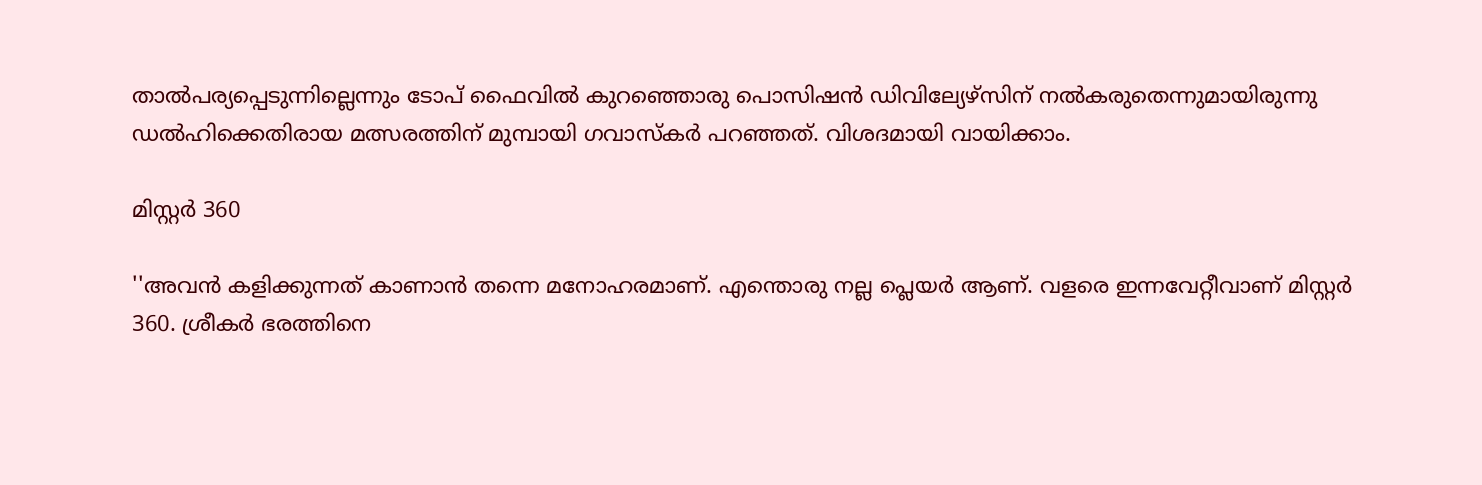താല്‍പര്യപ്പെടുന്നില്ലെന്നും ടോപ് ഫൈവില്‍ കുറഞ്ഞൊരു പൊസിഷന്‍ ഡിവില്യേഴ്‌സിന് നല്‍കരുതെന്നുമായിരുന്നു ഡല്‍ഹിക്കെതിരായ മത്സരത്തിന് മുമ്പായി ഗവാസ്‌കര്‍ പറഞ്ഞത്. വിശദമായി വായിക്കാം.

മിസ്റ്റര്‍ 360

''അവന്‍ കളിക്കുന്നത് കാണാന്‍ തന്നെ മനോഹരമാണ്. എന്തൊരു നല്ല പ്ലെയര്‍ ആണ്. വളരെ ഇന്നവേറ്റീവാണ് മിസ്റ്റര്‍ 360. ശ്രീകര്‍ ഭരത്തിനെ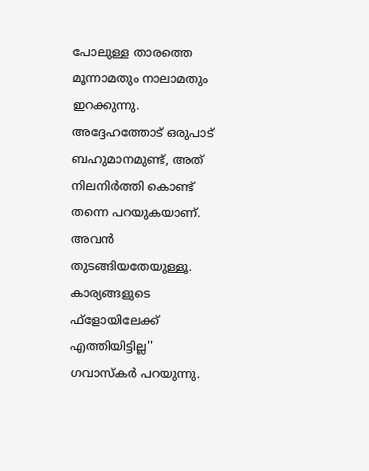പോലുള്ള താരത്തെ മൂന്നാമതും നാലാമതും ഇറക്കുന്നു. അദ്ദേഹത്തോട് ഒരുപാട് ബഹുമാനമുണ്ട്, അത് നിലനിര്‍ത്തി കൊണ്ട് തന്നെ പറയുകയാണ്. അവന്‍ തുടങ്ങിയതേയുള്ളൂ. കാര്യങ്ങളുടെ ഫ്‌ളോയിലേക്ക് എത്തിയിട്ടില്ല'' ഗവാസ്‌കര്‍ പറയുന്നു.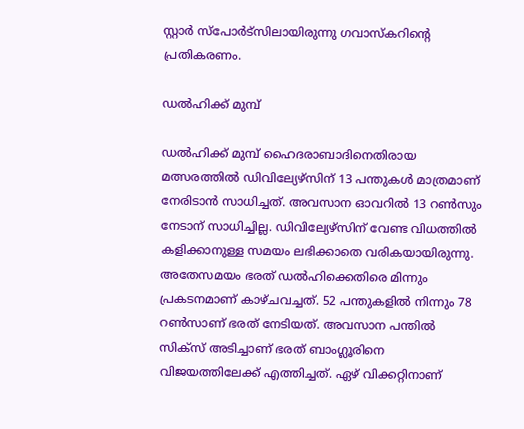സ്റ്റാര്‍ സ്‌പോര്‍ട്‌സിലായിരുന്നു ഗവാസ്‌കറിന്റെ പ്രതികരണം.

ഡല്‍ഹിക്ക് മുമ്പ്

ഡല്‍ഹിക്ക് മുമ്പ് ഹൈദരാബാദിനെതിരായ മത്സരത്തില്‍ ഡിവില്യേഴ്‌സിന് 13 പന്തുകള്‍ മാത്രമാണ് നേരിടാന്‍ സാധിച്ചത്. അവസാന ഓവറില്‍ 13 റണ്‍സും നേടാന് സാധിച്ചില്ല. ഡിവില്യേഴ്‌സിന് വേണ്ട വിധത്തില്‍ കളിക്കാനുള്ള സമയം ലഭിക്കാതെ വരികയായിരുന്നു. അതേസമയം ഭരത് ഡല്‍ഹിക്കെതിരെ മിന്നും പ്രകടനമാണ് കാഴ്ചവച്ചത്. 52 പന്തുകളില്‍ നിന്നും 78 റണ്‍സാണ് ഭരത് നേടിയത്. അവസാന പന്തില്‍ സിക്‌സ് അടിച്ചാണ് ഭരത് ബാംഗ്ലൂരിനെ വിജയത്തിലേക്ക് എത്തിച്ചത്. ഏഴ് വിക്കറ്റിനാണ്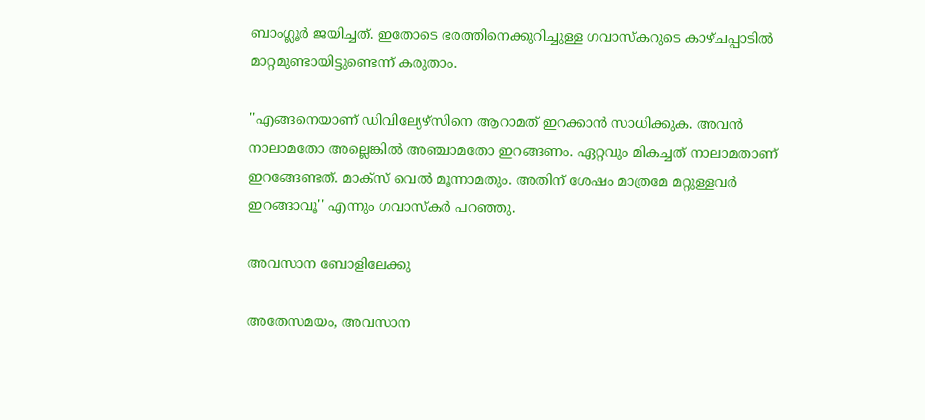ബാംഗ്ലൂര്‍ ജയിച്ചത്. ഇതോടെ ഭരത്തിനെക്കുറിച്ചുള്ള ഗവാസ്‌കറുടെ കാഴ്ചപ്പാടില്‍ മാറ്റമുണ്ടായിട്ടുണ്ടെന്ന് കരുതാം.

''എങ്ങനെയാണ് ഡിവില്യേഴ്‌സിനെ ആറാമത് ഇറക്കാന്‍ സാധിക്കുക. അവന്‍ നാലാമതോ അല്ലെങ്കില്‍ അഞ്ചാമതോ ഇറങ്ങണം. ഏറ്റവും മികച്ചത് നാലാമതാണ് ഇറങ്ങേണ്ടത്. മാക്‌സ് വെല്‍ മൂന്നാമതും. അതിന് ശേഷം മാത്രമേ മറ്റുള്ളവര്‍ ഇറങ്ങാവൂ'' എന്നും ഗവാസ്‌കര്‍ പറഞ്ഞു.

അവസാന ബോളിലേക്കു

അതേസമയം, അവസാന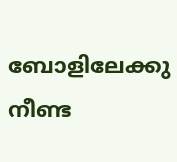ബോളിലേക്കു നീണ്ട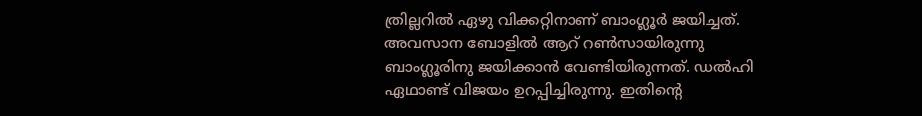ത്രില്ലറില്‍ ഏഴു വിക്കറ്റിനാണ് ബാംഗ്ലൂര്‍ ജയിച്ചത്. അവസാന ബോളില്‍ ആറ് റണ്‍സായിരുന്നു ബാംഗ്ലൂരിനു ജയിക്കാന്‍ വേണ്ടിയിരുന്നത്. ഡല്‍ഹി ഏഥാണ്ട് വിജയം ഉറപ്പിച്ചിരുന്നു. ഇതിന്റെ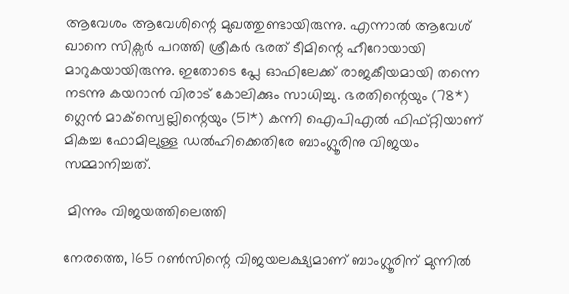ആവേശം ആവേശിന്റെ മുഖത്തുണ്ടായിരുന്നു. എന്നാല്‍ ആവേശ് ഖാനെ സിക്സര്‍ പറത്തി ശ്രീകര്‍ ഭരത് ടീമിന്റെ ഹീറോയായി മാറുകയായിരുന്നു. ഇതോടെ പ്ലേ ഓഫിലേക്ക് രാജകീയമായി തന്നെ നടന്നു കയറാന്‍ വിരാട് കോലിക്കും സാധിച്ചു. ഭരതിന്റെയും (78*) ഗ്ലെന്‍ മാക്സ്വെല്ലിന്റെയും (51*) കന്നി ഐപിഎല്‍ ഫിഫ്റ്റിയാണ് മികച്ച ഫോമിലുള്ള ഡല്‍ഹിക്കെതിരേ ബാംഗ്ലൂരിനു വിജയം സമ്മാനിച്ചത്.

 മിന്നും വിജയത്തിലെത്തി

നേരത്തെ, 165 റണ്‍സിന്റെ വിജയലക്ഷ്യമാണ് ബാംഗ്ലൂരിന് മുന്നില്‍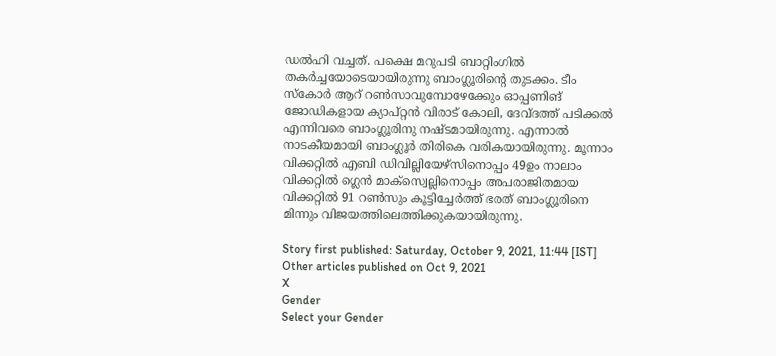ഡല്‍ഹി വച്ചത്. പക്ഷെ മറുപടി ബാറ്റിംഗില്‍ തകര്‍ച്ചയോടെയായിരുന്നു ബാംഗ്ലൂരിന്റെ തുടക്കം. ടീം സ്‌കോര്‍ ആറ് റണ്‍സാവുമ്പോഴേക്കേും ഓപ്പണിങ് ജോഡികളായ ക്യാപ്റ്റന്‍ വിരാട് കോലി, ദേവ്ദത്ത് പടിക്കല്‍ എന്നിവരെ ബാംഗ്ലൂരിനു നഷ്ടമായിരുന്നു. എന്നാല്‍ നാടകീയമായി ബാംഗ്ലൂര്‍ തിരികെ വരികയായിരുന്നു. മൂന്നാം വിക്കറ്റില്‍ എബി ഡിവില്ലിയേഴ്സിനൊപ്പം 49ഉം നാലാം വിക്കറ്റില്‍ ഗ്ലെന്‍ മാക്സ്വെല്ലിനൊപ്പം അപരാജിതമായ വിക്കറ്റില്‍ 91 റണ്‍സും കൂട്ടിച്ചേര്‍ത്ത് ഭരത് ബാംഗ്ലൂരിനെ മിന്നും വിജയത്തിലെത്തിക്കുകയായിരുന്നു.

Story first published: Saturday, October 9, 2021, 11:44 [IST]
Other articles published on Oct 9, 2021
X
Gender
Select your Gender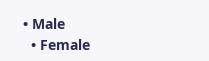• Male
  • Female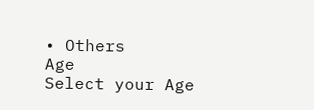• Others
Age
Select your Age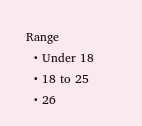Range
  • Under 18
  • 18 to 25
  • 26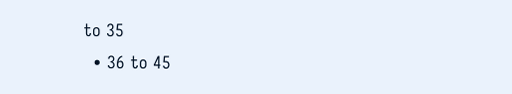to 35
  • 36 to 45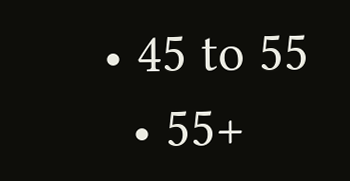• 45 to 55
  • 55+